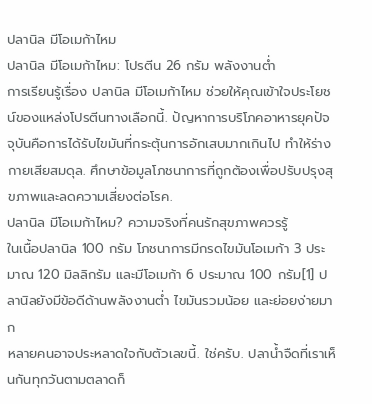ปลานิล มีโอเมก้าไหม
ปลานิล มีโอเมก้าไหม: โปรตีน 26 กรัม พลังงานต่ำ
การเรียนรู้เรื่อง ปลานิล มีโอเมก้าไหม ช่วยให้คุณเข้าใจประโยชน์ของแหล่งโปรตีนทางเลือกนี้. ปัญหาการบริโภคอาหารยุคปัจจุบันคือการได้รับไขมันที่กระตุ้นการอักเสบมากเกินไป ทำให้ร่างกายเสียสมดุล. ศึกษาข้อมูลโภชนาการที่ถูกต้องเพื่อปรับปรุงสุขภาพและลดความเสี่ยงต่อโรค.
ปลานิล มีโอเมก้าไหม? ความจริงที่คนรักสุขภาพควรรู้
ในเนื้อปลานิล 100 กรัม โภชนาการมีกรดไขมันโอเมก้า 3 ประมาณ 120 มิลลิกรัม และมีโอเมก้า 6 ประมาณ 100 กรัม[1] ปลานิลยังมีข้อดีด้านพลังงานต่ำ ไขมันรวมน้อย และย่อยง่ายมาก
หลายคนอาจประหลาดใจกับตัวเลขนี้. ใช่ครับ. ปลาน้ำจืดที่เราเห็นกันทุกวันตามตลาดก็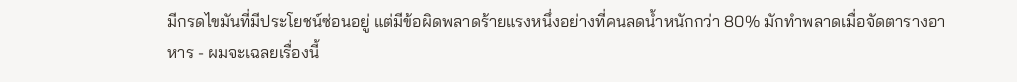มีกรดไขมันที่มีประโยชน์ซ่อนอยู่ แต่มีข้อผิดพลาดร้ายแรงหนึ่งอย่างที่คนลดน้ำหนักกว่า 80% มักทำพลาดเมื่อจัดตารางอาหาร - ผมจะเฉลยเรื่องนี้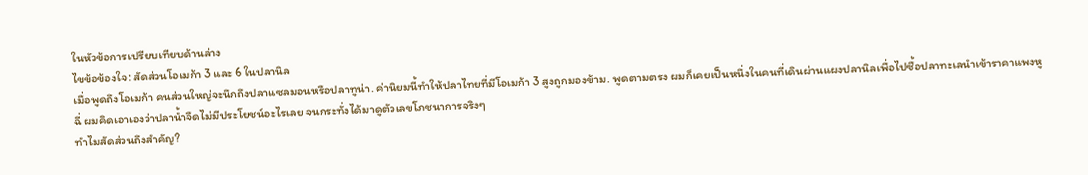ในหัวข้อการเปรียบเทียบด้านล่าง
ไขข้อข้องใจ: สัดส่วนโอเมก้า 3 และ 6 ในปลานิล
เมื่อพูดถึงโอเมก้า คนส่วนใหญ่จะนึกถึงปลาแซลมอนหรือปลาทูน่า. ค่านิยมนี้ทำให้ปลาไทยที่มีโอเมก้า 3 สูงถูกมองข้าม. พูดตามตรง ผมก็เคยเป็นหนึ่งในคนที่เดินผ่านแผงปลานิลเพื่อไปซื้อปลาทะเลนำเข้าราคาแพงหูฉี่ ผมคิดเอาเองว่าปลาน้ำจืดไม่มีประโยชน์อะไรเลย จนกระทั่งได้มาดูตัวเลขโภชนาการจริงๆ
ทำไมสัดส่วนถึงสำคัญ?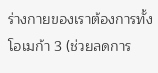ร่างกายของเราต้องการทั้งโอเมก้า 3 (ช่วยลดการ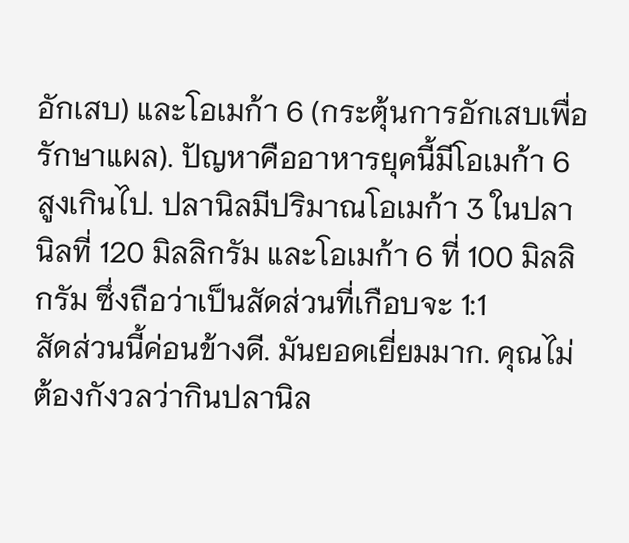อักเสบ) และโอเมก้า 6 (กระตุ้นการอักเสบเพื่อรักษาแผล). ปัญหาคืออาหารยุคนี้มีโอเมก้า 6 สูงเกินไป. ปลานิลมีปริมาณโอเมก้า 3 ในปลานิลที่ 120 มิลลิกรัม และโอเมก้า 6 ที่ 100 มิลลิกรัม ซึ่งถือว่าเป็นสัดส่วนที่เกือบจะ 1:1
สัดส่วนนี้ค่อนข้างดี. มันยอดเยี่ยมมาก. คุณไม่ต้องกังวลว่ากินปลานิล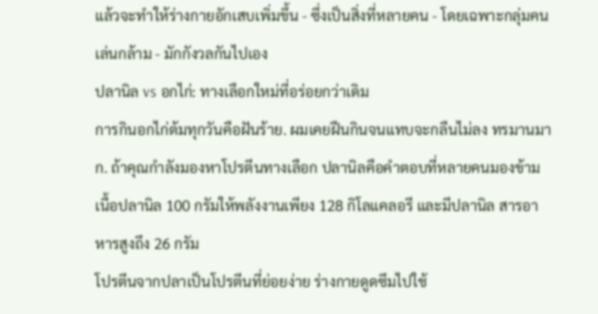แล้วจะทำให้ร่างกายอักเสบเพิ่มขึ้น - ซึ่งเป็นสิ่งที่หลายคน - โดยเฉพาะกลุ่มคนเล่นกล้าม - มักกังวลกันไปเอง
ปลานิล vs อกไก่: ทางเลือกใหม่ที่อร่อยกว่าเดิม
การกินอกไก่ต้มทุกวันคือฝันร้าย. ผมเคยฝืนกินจนแทบจะกลืนไม่ลง ทรมานมาก. ถ้าคุณกำลังมองหาโปรตีนทางเลือก ปลานิลคือคำตอบที่หลายคนมองข้าม เนื้อปลานิล 100 กรัมให้พลังงานเพียง 128 กิโลแคลอรี และมีปลานิล สารอาหารสูงถึง 26 กรัม
โปรตีนจากปลาเป็นโปรตีนที่ย่อยง่าย ร่างกายดูดซึมไปใช้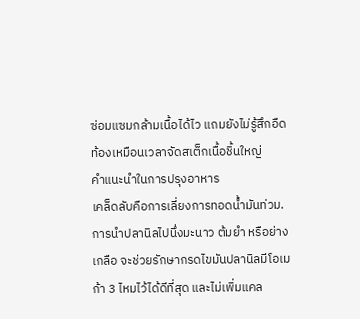ซ่อมแซมกล้ามเนื้อได้ไว แถมยังไม่รู้สึกอืดท้องเหมือนเวลาจัดสเต็กเนื้อชิ้นใหญ่
คำแนะนำในการปรุงอาหาร
เคล็ดลับคือการเลี่ยงการทอดน้ำมันท่วม. การนำปลานิลไปนึ่งมะนาว ต้มยำ หรือย่างเกลือ จะช่วยรักษากรดไขมันปลานิลมีโอเมก้า 3 ไหมไว้ได้ดีที่สุด และไม่เพิ่มแคล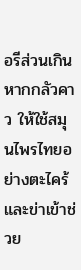อรีส่วนเกิน หากกลัวคาว ให้ใช้สมุนไพรไทยอย่างตะไคร้และข่าเข้าช่วย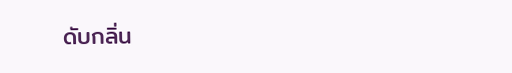ดับกลิ่น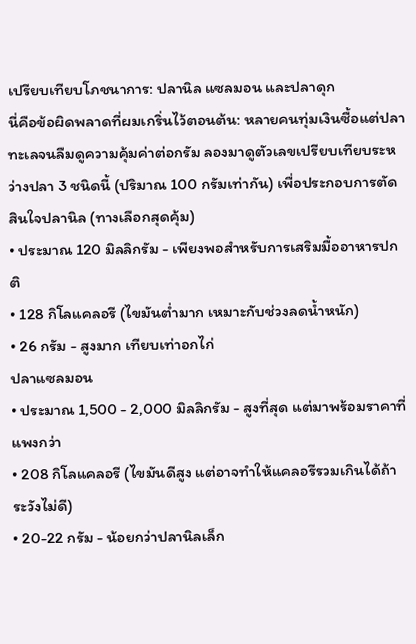เปรียบเทียบโภชนาการ: ปลานิล แซลมอน และปลาดุก
นี่คือข้อผิดพลาดที่ผมเกริ่นไว้ตอนต้น: หลายคนทุ่มเงินซื้อแต่ปลาทะเลจนลืมดูความคุ้มค่าต่อกรัม ลองมาดูตัวเลขเปรียบเทียบระหว่างปลา 3 ชนิดนี้ (ปริมาณ 100 กรัมเท่ากัน) เพื่อประกอบการตัดสินใจปลานิล (ทางเลือกสุดคุ้ม)
• ประมาณ 120 มิลลิกรัม - เพียงพอสำหรับการเสริมมื้ออาหารปกติ
• 128 กิโลแคลอรี (ไขมันต่ำมาก เหมาะกับช่วงลดน้ำหนัก)
• 26 กรัม - สูงมาก เทียบเท่าอกไก่
ปลาแซลมอน
• ประมาณ 1,500 - 2,000 มิลลิกรัม - สูงที่สุด แต่มาพร้อมราคาที่แพงกว่า
• 208 กิโลแคลอรี (ไขมันดีสูง แต่อาจทำให้แคลอรีรวมเกินได้ถ้าระวังไม่ดี)
• 20-22 กรัม - น้อยกว่าปลานิลเล็ก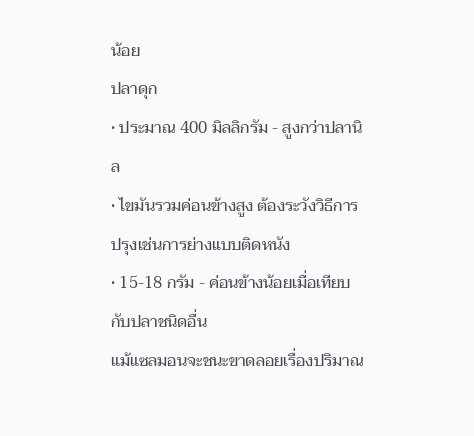น้อย
ปลาดุก
• ประมาณ 400 มิลลิกรัม - สูงกว่าปลานิล
• ไขมันรวมค่อนข้างสูง ต้องระวังวิธีการปรุงเช่นการย่างแบบติดหนัง
• 15-18 กรัม - ค่อนข้างน้อยเมื่อเทียบกับปลาชนิดอื่น
แม้แซลมอนจะชนะขาดลอยเรื่องปริมาณ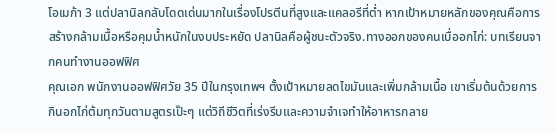โอเมก้า 3 แต่ปลานิลกลับโดดเด่นมากในเรื่องโปรตีนที่สูงและแคลอรีที่ต่ำ หากเป้าหมายหลักของคุณคือการสร้างกล้ามเนื้อหรือคุมน้ำหนักในงบประหยัด ปลานิลคือผู้ชนะตัวจริง.ทางออกของคนเบื่ออกไก่: บทเรียนจากคนทำงานออฟฟิศ
คุณเอก พนักงานออฟฟิศวัย 35 ปีในกรุงเทพฯ ตั้งเป้าหมายลดไขมันและเพิ่มกล้ามเนื้อ เขาเริ่มต้นด้วยการกินอกไก่ต้มทุกวันตามสูตรเป๊ะๆ แต่วิถีชีวิตที่เร่งรีบและความจำเจทำให้อาหารกลาย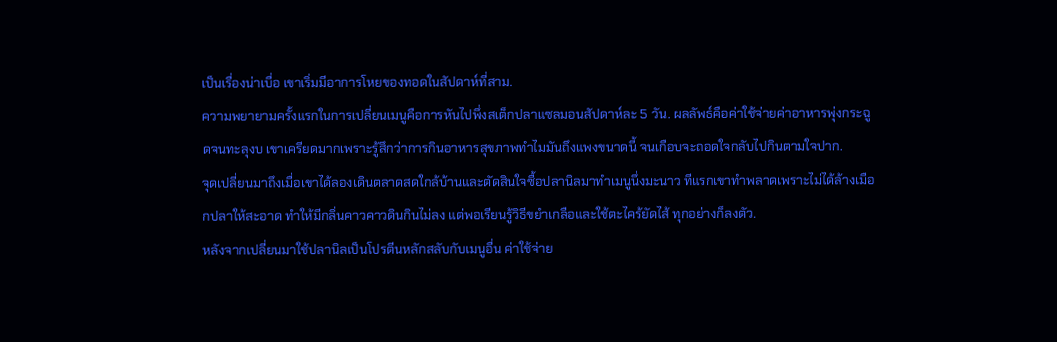เป็นเรื่องน่าเบื่อ เขาเริ่มมีอาการโหยของทอดในสัปดาห์ที่สาม.
ความพยายามครั้งแรกในการเปลี่ยนเมนูคือการหันไปพึ่งสเต็กปลาแซลมอนสัปดาห์ละ 5 วัน. ผลลัพธ์คือค่าใช้จ่ายค่าอาหารพุ่งกระฉูดจนทะลุงบ เขาเครียดมากเพราะรู้สึกว่าการกินอาหารสุขภาพทำไมมันถึงแพงขนาดนี้ จนเกือบจะถอดใจกลับไปกินตามใจปาก.
จุดเปลี่ยนมาถึงเมื่อเขาได้ลองเดินตลาดสดใกล้บ้านและตัดสินใจซื้อปลานิลมาทำเมนูนึ่งมะนาว ทีแรกเขาทำพลาดเพราะไม่ได้ล้างเมือกปลาให้สะอาด ทำให้มีกลิ่นคาวคาวดินกินไม่ลง แต่พอเรียนรู้วิธีขยำเกลือและใช้ตะไคร้ยัดไส้ ทุกอย่างก็ลงตัว.
หลังจากเปลี่ยนมาใช้ปลานิลเป็นโปรตีนหลักสลับกับเมนูอื่น ค่าใช้จ่าย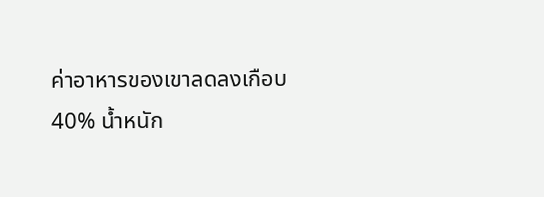ค่าอาหารของเขาลดลงเกือบ 40% น้ำหนัก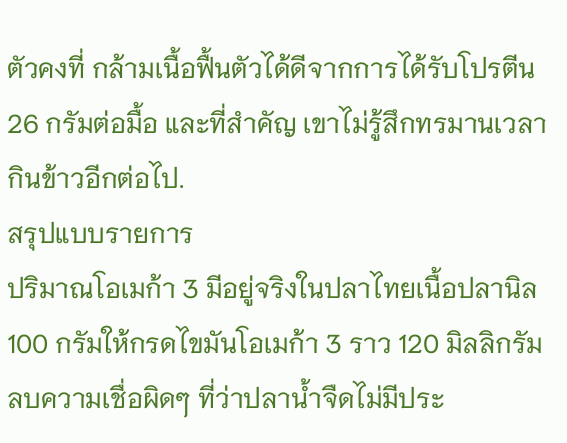ตัวคงที่ กล้ามเนื้อฟื้นตัวได้ดีจากการได้รับโปรตีน 26 กรัมต่อมื้อ และที่สำคัญ เขาไม่รู้สึกทรมานเวลากินข้าวอีกต่อไป.
สรุปแบบรายการ
ปริมาณโอเมก้า 3 มีอยู่จริงในปลาไทยเนื้อปลานิล 100 กรัมให้กรดไขมันโอเมก้า 3 ราว 120 มิลลิกรัม ลบความเชื่อผิดๆ ที่ว่าปลาน้ำจืดไม่มีประ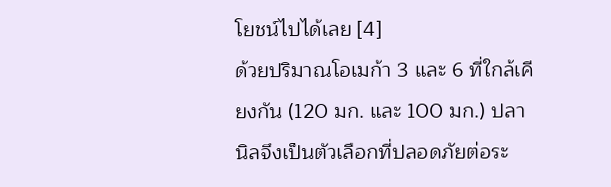โยชน์ไปได้เลย [4]
ด้วยปริมาณโอเมก้า 3 และ 6 ที่ใกล้เคียงกัน (120 มก. และ 100 มก.) ปลานิลจึงเป็นตัวเลือกที่ปลอดภัยต่อระ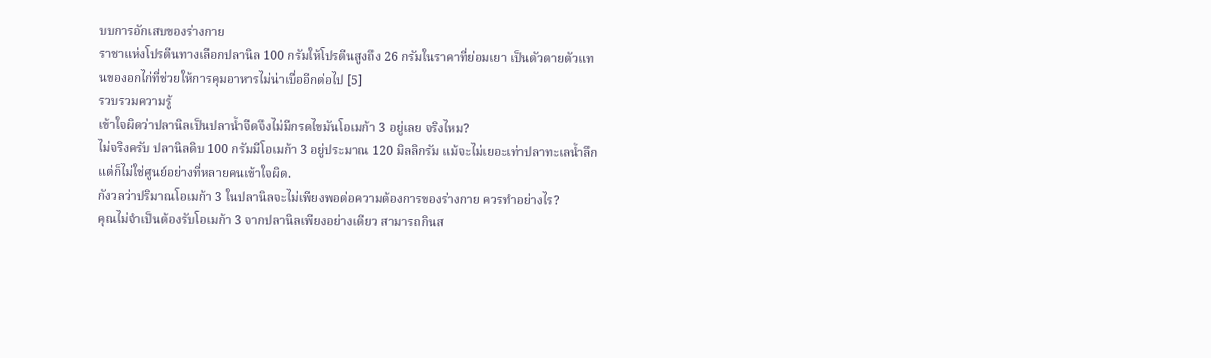บบการอักเสบของร่างกาย
ราชาแห่งโปรตีนทางเลือกปลานิล 100 กรัมให้โปรตีนสูงถึง 26 กรัมในราคาที่ย่อมเยา เป็นตัวตายตัวแทนของอกไก่ที่ช่วยให้การคุมอาหารไม่น่าเบื่ออีกต่อไป [5]
รวบรวมความรู้
เข้าใจผิดว่าปลานิลเป็นปลาน้ำจืดจึงไม่มีกรดไขมันโอเมก้า 3 อยู่เลย จริงไหม?
ไม่จริงครับ ปลานิลดิบ 100 กรัมมีโอเมก้า 3 อยู่ประมาณ 120 มิลลิกรัม แม้จะไม่เยอะเท่าปลาทะเลน้ำลึก แต่ก็ไม่ใช่ศูนย์อย่างที่หลายคนเข้าใจผิด.
กังวลว่าปริมาณโอเมก้า 3 ในปลานิลจะไม่เพียงพอต่อความต้องการของร่างกาย ควรทำอย่างไร?
คุณไม่จำเป็นต้องรับโอเมก้า 3 จากปลานิลเพียงอย่างเดียว สามารถกินส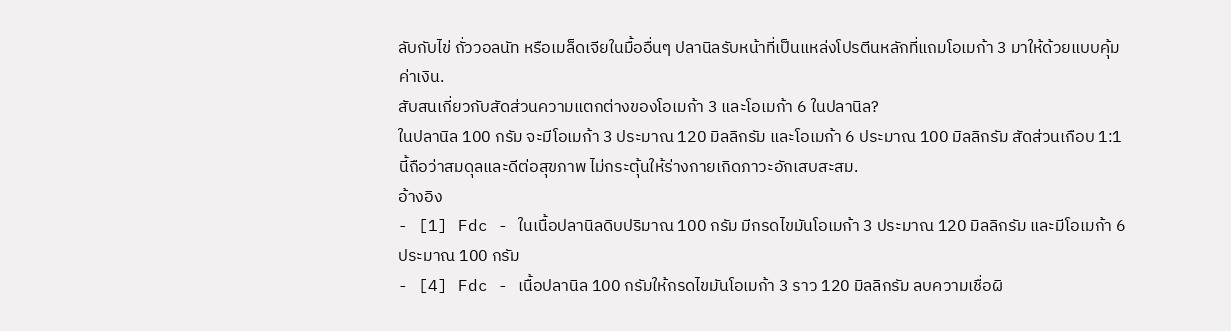ลับกับไข่ ถั่ววอลนัท หรือเมล็ดเจียในมื้ออื่นๆ ปลานิลรับหน้าที่เป็นแหล่งโปรตีนหลักที่แถมโอเมก้า 3 มาให้ด้วยแบบคุ้มค่าเงิน.
สับสนเกี่ยวกับสัดส่วนความแตกต่างของโอเมก้า 3 และโอเมก้า 6 ในปลานิล?
ในปลานิล 100 กรัม จะมีโอเมก้า 3 ประมาณ 120 มิลลิกรัม และโอเมก้า 6 ประมาณ 100 มิลลิกรัม สัดส่วนเกือบ 1:1 นี้ถือว่าสมดุลและดีต่อสุขภาพ ไม่กระตุ้นให้ร่างกายเกิดภาวะอักเสบสะสม.
อ้างอิง
- [1] Fdc - ในเนื้อปลานิลดิบปริมาณ 100 กรัม มีกรดไขมันโอเมก้า 3 ประมาณ 120 มิลลิกรัม และมีโอเมก้า 6 ประมาณ 100 กรัม
- [4] Fdc - เนื้อปลานิล 100 กรัมให้กรดไขมันโอเมก้า 3 ราว 120 มิลลิกรัม ลบความเชื่อผิ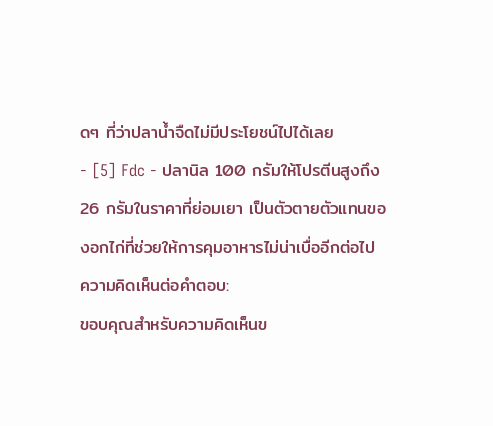ดๆ ที่ว่าปลาน้ำจืดไม่มีประโยชน์ไปได้เลย
- [5] Fdc - ปลานิล 100 กรัมให้โปรตีนสูงถึง 26 กรัมในราคาที่ย่อมเยา เป็นตัวตายตัวแทนของอกไก่ที่ช่วยให้การคุมอาหารไม่น่าเบื่ออีกต่อไป
ความคิดเห็นต่อคำตอบ:
ขอบคุณสำหรับความคิดเห็นข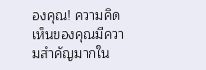องคุณ! ความคิดเห็นของคุณมีความสำคัญมากใน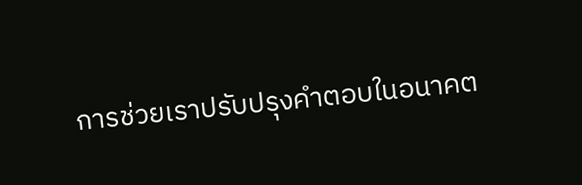การช่วยเราปรับปรุงคำตอบในอนาคต